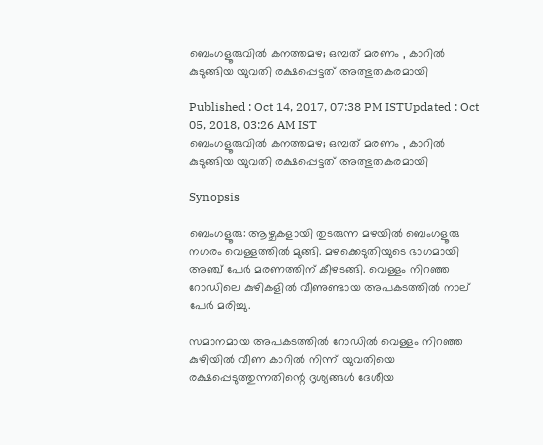ബെംഗളൂരുവില്‍ കനത്തമഴ; ഒമ്പത് മരണം , കാറില്‍ കുടുങ്ങിയ യുവതി രക്ഷപ്പെട്ടത് അത്ഭുതകരമായി

Published : Oct 14, 2017, 07:38 PM ISTUpdated : Oct 05, 2018, 03:26 AM IST
ബെംഗളൂരുവില്‍ കനത്തമഴ; ഒമ്പത് മരണം , കാറില്‍ കുടുങ്ങിയ യുവതി രക്ഷപ്പെട്ടത് അത്ഭുതകരമായി

Synopsis

ബെംഗളൂരു: ആഴ്ചകളായി തുടരുന്ന മഴയില്‍ ബെംഗളൂരു നഗരം വെള്ളത്തില്‍ മുങ്ങി. മഴക്കെടുതിയുടെ ഭാഗമായി അഞ്ച് പേര്‍ മരണത്തിന് കീഴടങ്ങി. വെള്ളം നിറഞ്ഞ റോഡിലെ കുഴികളില്‍ വീണുണ്ടായ അപകടത്തില്‍ നാല് പേര്‍ മരിച്ചു.

സമാനമായ അപകടത്തില്‍ റോഡില്‍ വെള്ളം നിറഞ്ഞ കുഴിയില്‍ വീണ കാറില്‍ നിന്ന് യുവതിയെ രക്ഷപ്പെടുത്തുന്നതിന്റെ ദൃശ്യങ്ങള്‍ ദേശീയ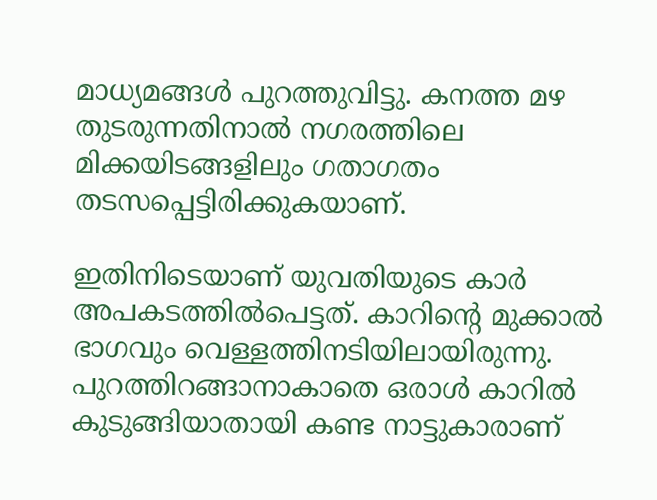മാധ്യമങ്ങള്‍ പുറത്തുവിട്ടു. കനത്ത മഴ തുടരുന്നതിനാല്‍ നഗരത്തിലെ മിക്കയിടങ്ങളിലും ഗതാഗതം തടസപ്പെട്ടിരിക്കുകയാണ്.

ഇതിനിടെയാണ് യുവതിയുടെ കാര്‍ അപകടത്തില്‍പെട്ടത്. കാറിന്റെ മുക്കാല്‍ ഭാഗവും വെള്ളത്തിനടിയിലായിരുന്നു. പുറത്തിറങ്ങാനാകാതെ ഒരാള്‍ കാറില്‍ കുടുങ്ങിയാതായി കണ്ട നാട്ടുകാരാണ്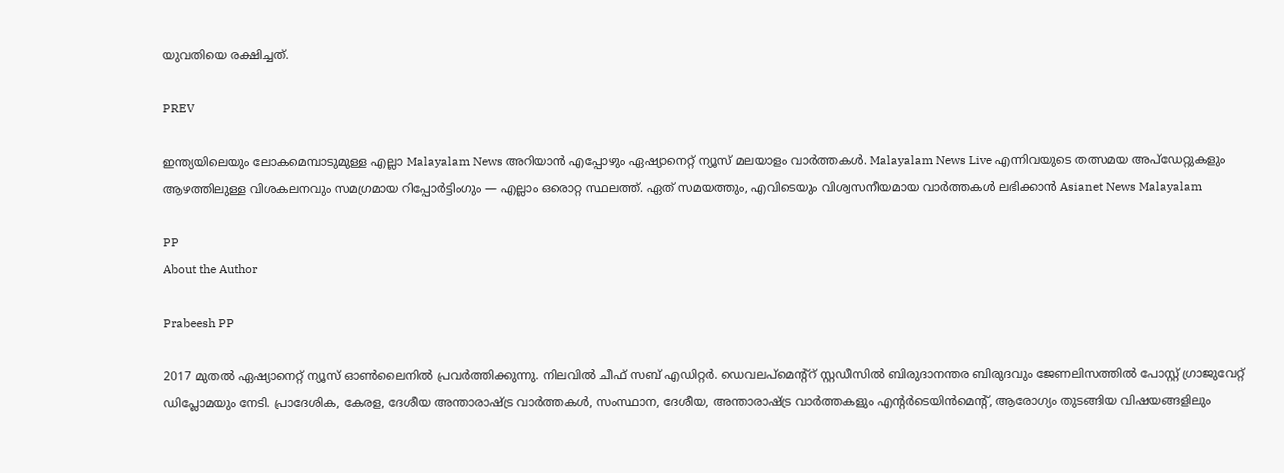യുവതിയെ രക്ഷിച്ചത്.

PREV

ഇന്ത്യയിലെയും ലോകമെമ്പാടുമുള്ള എല്ലാ Malayalam News അറിയാൻ എപ്പോഴും ഏഷ്യാനെറ്റ് ന്യൂസ് മലയാളം വാർത്തകൾ. Malayalam News Live എന്നിവയുടെ തത്സമയ അപ്‌ഡേറ്റുകളും ആഴത്തിലുള്ള വിശകലനവും സമഗ്രമായ റിപ്പോർട്ടിംഗും — എല്ലാം ഒരൊറ്റ സ്ഥലത്ത്. ഏത് സമയത്തും, എവിടെയും വിശ്വസനീയമായ വാർത്തകൾ ലഭിക്കാൻ Asianet News Malayalam

PP
About the Author

Prabeesh PP

2017 മുതല്‍ ഏഷ്യാനെറ്റ് ന്യൂസ് ഓണ്‍ലൈനില്‍ പ്രവര്‍ത്തിക്കുന്നു. നിലവില്‍ ചീഫ് സബ് എഡിറ്റര്‍. ഡെവലപ്മെന്റ്റ് സ്റ്റഡീസിൽ ബിരുദാനന്തര ബിരുദവും ജേണലിസത്തില്‍ പോസ്റ്റ് ഗ്രാജുവേറ്റ് ഡിപ്ലോമയും നേടി. പ്രാദേശിക, കേരള, ദേശീയ അന്താരാഷ്ട്ര വാർത്തകൾ, സംസ്ഥാന, ദേശീയ, അന്താരാഷ്ട്ര വാര്‍ത്തകളും എന്റര്‍ടെയിന്‍മെന്റ്, ആരോഗ്യം തുടങ്ങിയ വിഷയങ്ങളിലും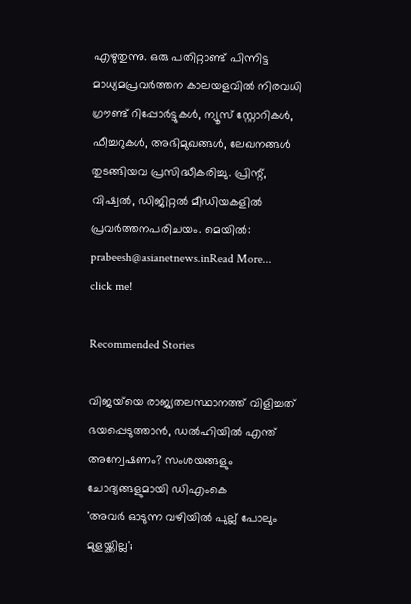എഴുതുന്നു. ഒരു പതിറ്റാണ്ട് പിന്നിട്ട മാധ്യമപ്രവര്‍ത്തന കാലയളവില്‍ നിരവധി ഗ്രൗണ്ട് റിപ്പോര്‍ട്ടുകള്‍, ന്യൂസ് സ്റ്റോറികള്‍, ഫീച്ചറുകള്‍, അഭിമുഖങ്ങള്‍, ലേഖനങ്ങള്‍ തുടങ്ങിയവ പ്രസിദ്ധീകരിച്ചു. പ്രിന്റ്, വിഷ്വല്‍, ഡിജിറ്റല്‍ മീഡിയകളില്‍ പ്രവര്‍ത്തനപരിചയം. മെയില്‍: prabeesh@asianetnews.inRead More...
click me!

Recommended Stories

വിജയ്‍യെ രാജ്യതലസ്ഥാനത്ത് വിളിച്ചത് ഭയപ്പെടുത്താൻ, ഡൽഹിയിൽ എന്ത് അന്വേഷണം? സംശയങ്ങളും ചോദ്യങ്ങളുമായി ഡിഎംകെ
'അവർ ഓടുന്ന വഴിയിൽ പുല്ല് പോലും മുളയ്ക്കില്ല';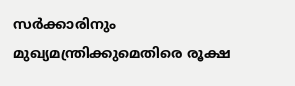സർക്കാരിനും മുഖ്യമന്ത്രിക്കുമെതിരെ രൂക്ഷ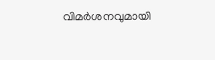വിമർശനവുമായി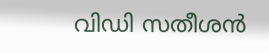വിഡി സതീശൻ